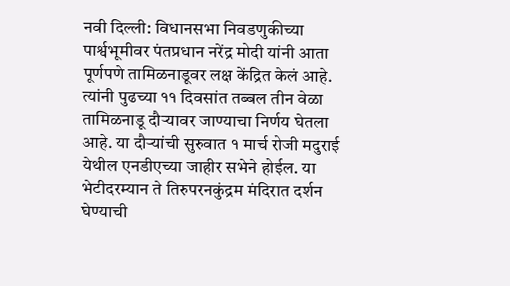नवी दिल्ली: विधानसभा निवडणुकीच्या पार्श्वभूमीवर पंतप्रधान नरेंद्र मोदी यांनी आता पूर्णपणे तामिळनाडूवर लक्ष केंद्रित केलं आहे. त्यांनी पुढच्या ११ दिवसांत तब्बल तीन वेळा तामिळनाडू दौऱ्यावर जाण्याचा निर्णय घेतला आहे. या दौऱ्यांची सुरुवात १ मार्च रोजी मदुराई येथील एनडीएच्या जाहीर सभेने होईल. या भेटीदरम्यान ते तिरुपरनकुंद्रम मंदिरात दर्शन घेण्याची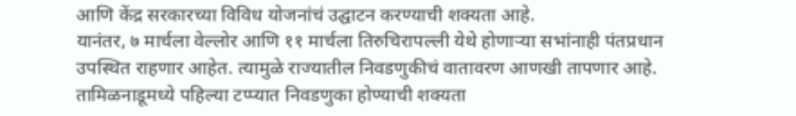आणि केंद्र सरकारच्या विविध योजनांचं उद्घाटन करण्याची शक्यता आहे.
यानंतर, ७ मार्चला वेल्लोर आणि ११ मार्चला तिरुचिरापल्ली येथे होणाऱ्या सभांनाही पंतप्रधान उपस्थित राहणार आहेत. त्यामुळे राज्यातील निवडणुकीचं वातावरण आणखी तापणार आहे. तामिळनाडूमध्ये पहिल्या टप्प्यात निवडणुका होण्याची शक्यता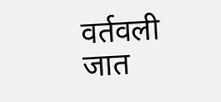वर्तवली जात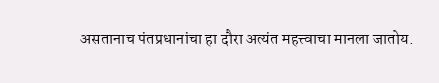असतानाच पंतप्रधानांचा हा दौरा अत्यंत महत्त्वाचा मानला जातोय.